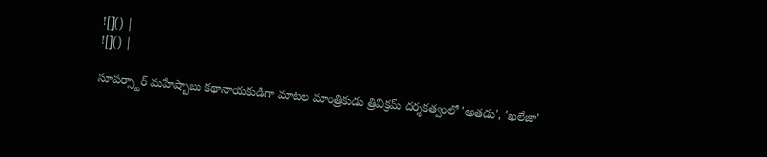![]() |
![]() |

సూపర్స్టార్ మహేష్బాబు కథానాయకుడిగా మాటల మాంత్రికుడు త్రివిక్రమ్ దర్శకత్వంలో 'అతడు', 'ఖలేజా'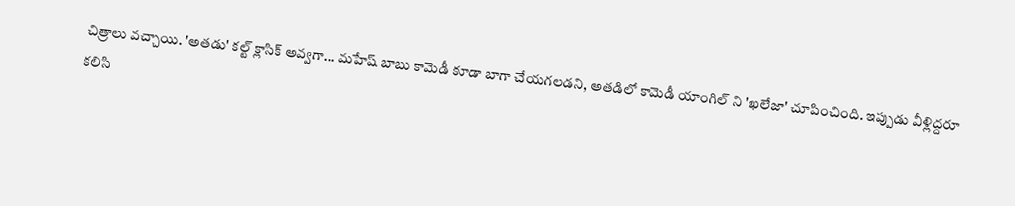చిత్రాలు వచ్చాయి. 'అతడు' కల్ట్ క్లాసిక్ అవ్వగా... మహేష్ బాబు కామెడీ కూడా బాగా చేయగలడని, అతడిలో కామెడీ యాంగిల్ ని 'ఖలేజా' చూపించింది. ఇప్పుడు వీళ్లిద్దరూ కలిసి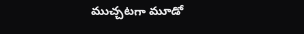ముచ్చటగా మూడో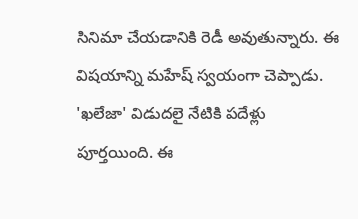సినిమా చేయడానికి రెడీ అవుతున్నారు. ఈ విషయాన్ని మహేష్ స్వయంగా చెప్పాడు.
'ఖలేజా' విడుదలై నేటికి పదేళ్లు పూర్తయింది. ఈ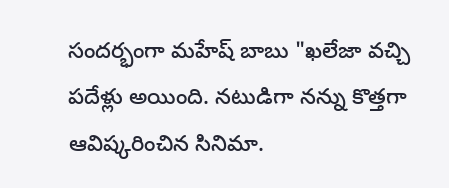సందర్భంగా మహేష్ బాబు "ఖలేజా వచ్చి పదేళ్లు అయింది. నటుడిగా నన్ను కొత్తగా ఆవిష్కరించిన సినిమా.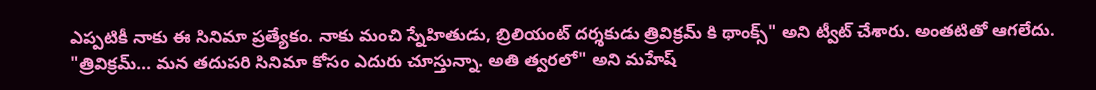ఎప్పటికీ నాకు ఈ సినిమా ప్రత్యేకం. నాకు మంచి స్నేహితుడు, బ్రిలియంట్ దర్శకుడు త్రివిక్రమ్ కి థాంక్స్" అని ట్వీట్ చేశారు. అంతటితో ఆగలేదు. "త్రివిక్రమ్... మన తదుపరి సినిమా కోసం ఎదురు చూస్తున్నా. అతి త్వరలో" అని మహేష్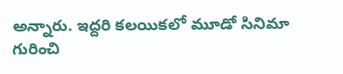అన్నారు. ఇద్దరి కలయికలో మూడో సినిమా గురించి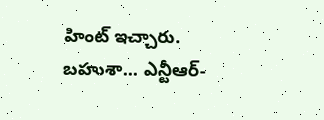హింట్ ఇచ్చారు. బహుశా... ఎన్టీఆర్-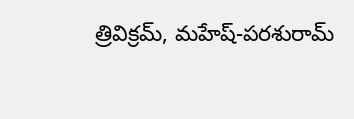త్రివిక్రమ్, మహేష్-పరశురామ్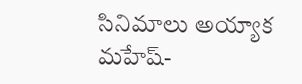సినిమాలు అయ్యాక మహేష్-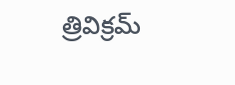త్రివిక్రమ్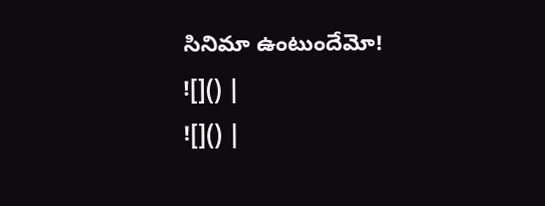సినిమా ఉంటుందేమో!
![]() |
![]() |